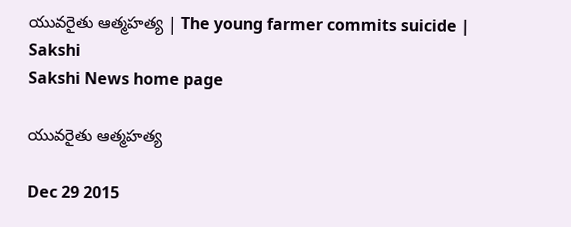యువరైతు ఆత్మహత్య | The young farmer commits suicide | Sakshi
Sakshi News home page

యువరైతు ఆత్మహత్య

Dec 29 2015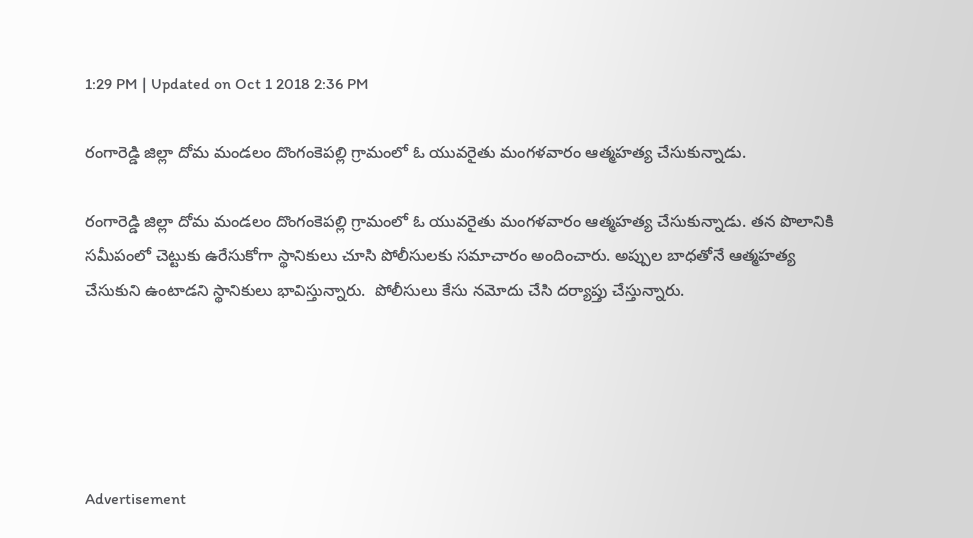1:29 PM | Updated on Oct 1 2018 2:36 PM

రంగారెడ్డి జిల్లా దోమ మండలం దొంగంకెపల్లి గ్రామంలో ఓ యువరైతు మంగళవారం ఆత్మహత్య చేసుకున్నాడు.

రంగారెడ్డి జిల్లా దోమ మండలం దొంగంకెపల్లి గ్రామంలో ఓ యువరైతు మంగళవారం ఆత్మహత్య చేసుకున్నాడు. తన పొలానికి సమీపంలో చెట్టుకు ఉరేసుకోగా స్థానికులు చూసి పోలీసులకు సమాచారం అందించారు. అప్పుల బాధతోనే ఆత్మహత్య చేసుకుని ఉంటాడని స్థానికులు భావిస్తున్నారు.  పోలీసులు కేసు నమోదు చేసి దర్యాప్తు చేస్తున్నారు.





Advertisement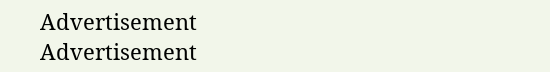Advertisement
Advertisement